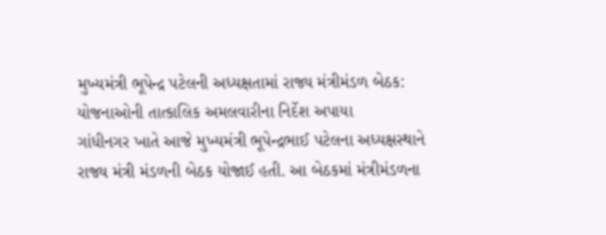મુખ્યમંત્રી ભૂપેન્દ્ર પટેલની અધ્યક્ષતામાં રાજ્ય મંત્રીમંડળ બેઠક: યોજનાઓની તાત્કાલિક અમલવારીના નિર્દેશ અપાયા
ગાંધીનગર ખાતે આજે મુખ્યમંત્રી ભૂપેન્દ્રભાઈ પટેલના અધ્યક્ષસ્થાને રાજ્ય મંત્રી મંડળની બેઠક યોજાઈ હતી. આ બેઠકમાં મંત્રીમંડળના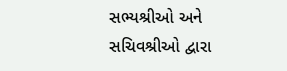સભ્યશ્રીઓ અને સચિવશ્રીઓ દ્વારા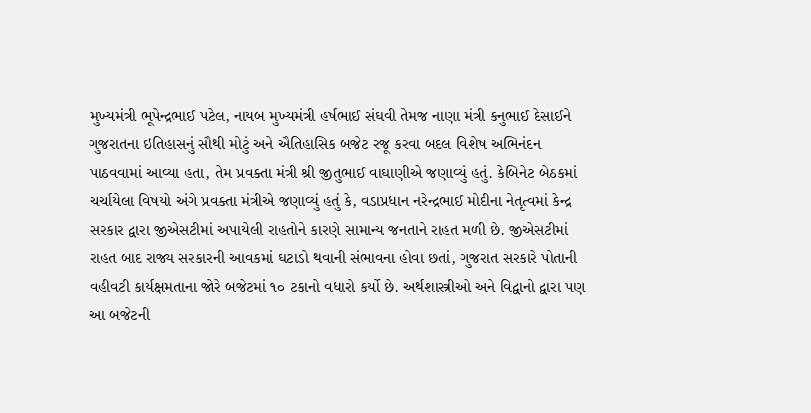મુખ્યમંત્રી ભૂપેન્દ્રભાઈ પટેલ, નાયબ મુખ્યમંત્રી હર્ષભાઈ સંઘવી તેમજ નાણા મંત્રી કનુભાઈ દેસાઈને ગુજરાતના ઇતિહાસનું સૌથી મોટું અને ઐતિહાસિક બજેટ રજૂ કરવા બદલ વિશેષ અભિનંદન પાઠવવામાં આવ્યા હતા, તેમ પ્રવક્તા મંત્રી શ્રી જીતુભાઈ વાઘાણીએ જણાવ્યું હતું. કેબિનેટ બેઠકમાં ચર્ચાયેલા વિષયો અંગે પ્રવક્તા મંત્રીએ જણાવ્યું હતું કે, વડાપ્રધાન નરેન્દ્રભાઈ મોદીના નેતૃત્વમાં કેન્દ્ર સરકાર દ્વારા જીએસટીમાં અપાયેલી રાહતોને કારણે સામાન્ય જનતાને રાહત મળી છે. જીએસટીમાં રાહત બાદ રાજ્ય સરકારની આવકમાં ઘટાડો થવાની સંભાવના હોવા છતાં, ગુજરાત સરકારે પોતાની વહીવટી કાર્યક્ષમતાના જોરે બજેટમાં ૧૦ ટકાનો વધારો કર્યો છે. અર્થશાસ્ત્રીઓ અને વિદ્વાનો દ્વારા પણ આ બજેટની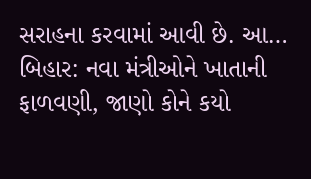સરાહના કરવામાં આવી છે. આ…
બિહાર: નવા મંત્રીઓને ખાતાની ફાળવણી, જાણો કોને કયો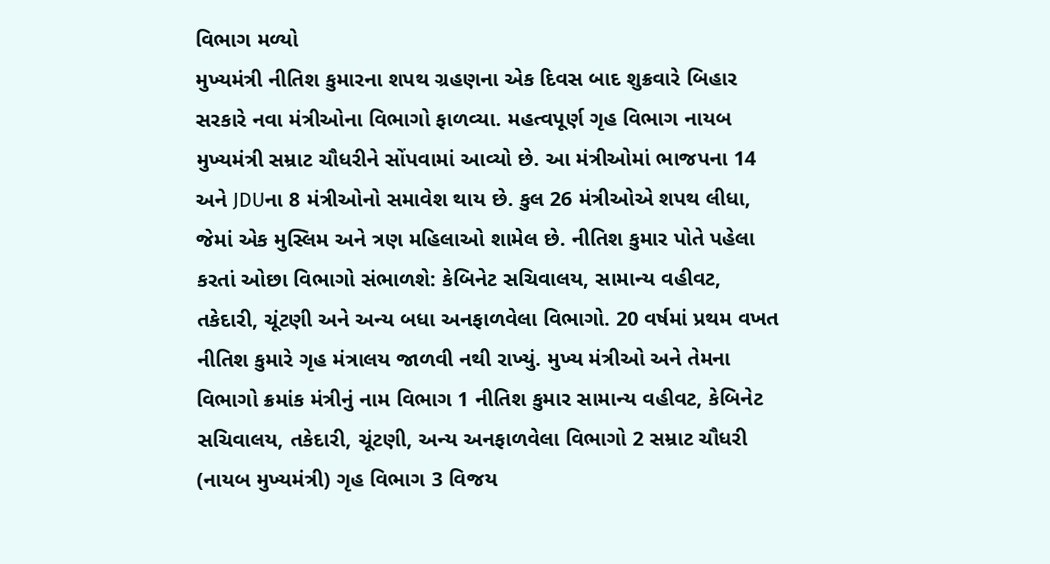વિભાગ મળ્યો
મુખ્યમંત્રી નીતિશ કુમારના શપથ ગ્રહણના એક દિવસ બાદ શુક્રવારે બિહાર સરકારે નવા મંત્રીઓના વિભાગો ફાળવ્યા. મહત્વપૂર્ણ ગૃહ વિભાગ નાયબ મુખ્યમંત્રી સમ્રાટ ચૌધરીને સોંપવામાં આવ્યો છે. આ મંત્રીઓમાં ભાજપના 14 અને JDUના 8 મંત્રીઓનો સમાવેશ થાય છે. કુલ 26 મંત્રીઓએ શપથ લીધા, જેમાં એક મુસ્લિમ અને ત્રણ મહિલાઓ શામેલ છે. નીતિશ કુમાર પોતે પહેલા કરતાં ઓછા વિભાગો સંભાળશે: કેબિનેટ સચિવાલય, સામાન્ય વહીવટ, તકેદારી, ચૂંટણી અને અન્ય બધા અનફાળવેલા વિભાગો. 20 વર્ષમાં પ્રથમ વખત નીતિશ કુમારે ગૃહ મંત્રાલય જાળવી નથી રાખ્યું. મુખ્ય મંત્રીઓ અને તેમના વિભાગો ક્રમાંક મંત્રીનું નામ વિભાગ 1 નીતિશ કુમાર સામાન્ય વહીવટ, કેબિનેટ સચિવાલય, તકેદારી, ચૂંટણી, અન્ય અનફાળવેલા વિભાગો 2 સમ્રાટ ચૌધરી (નાયબ મુખ્યમંત્રી) ગૃહ વિભાગ 3 વિજય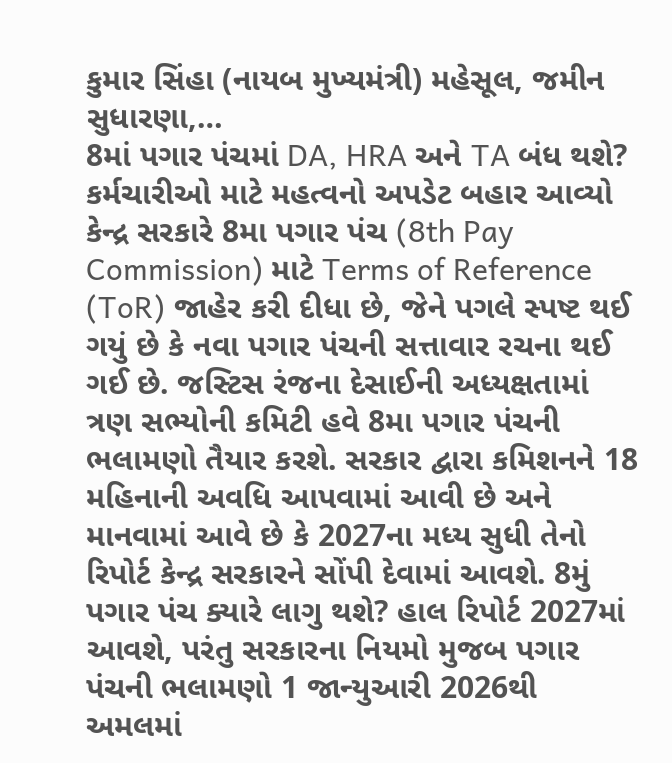કુમાર સિંહા (નાયબ મુખ્યમંત્રી) મહેસૂલ, જમીન સુધારણા,…
8માં પગાર પંચમાં DA, HRA અને TA બંધ થશે? કર્મચારીઓ માટે મહત્વનો અપડેટ બહાર આવ્યો
કેન્દ્ર સરકારે 8મા પગાર પંચ (8th Pay Commission) માટે Terms of Reference (ToR) જાહેર કરી દીધા છે, જેને પગલે સ્પષ્ટ થઈ ગયું છે કે નવા પગાર પંચની સત્તાવાર રચના થઈ ગઈ છે. જસ્ટિસ રંજના દેસાઈની અધ્યક્ષતામાં ત્રણ સભ્યોની કમિટી હવે 8મા પગાર પંચની ભલામણો તૈયાર કરશે. સરકાર દ્વારા કમિશનને 18 મહિનાની અવધિ આપવામાં આવી છે અને માનવામાં આવે છે કે 2027ના મધ્ય સુધી તેનો રિપોર્ટ કેન્દ્ર સરકારને સોંપી દેવામાં આવશે. 8મું પગાર પંચ ક્યારે લાગુ થશે? હાલ રિપોર્ટ 2027માં આવશે, પરંતુ સરકારના નિયમો મુજબ પગાર પંચની ભલામણો 1 જાન્યુઆરી 2026થી અમલમાં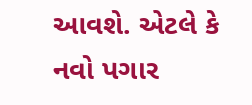આવશે. એટલે કે નવો પગાર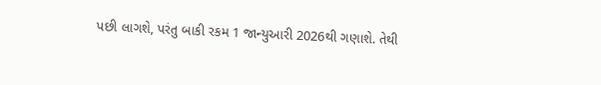પછી લાગશે, પરંતુ બાકી રકમ 1 જાન્યુઆરી 2026થી ગણાશે. તેથી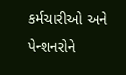કર્મચારીઓ અને પેન્શનરોને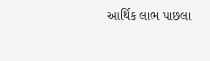આર્થિક લાભ પાછલા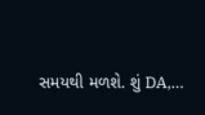સમયથી મળશે. શું DA,…